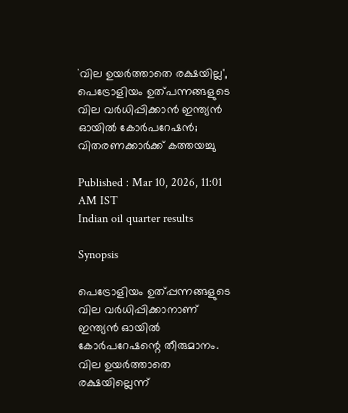`വില ഉയർത്താതെ രക്ഷയില്ല', പെട്രോളിയം ഉത്പന്നങ്ങളുടെ വില വർധിപ്പിക്കാൻ ഇന്ത്യൻ ഓയിൽ കോർപറേഷൻ; വിതരണക്കാർക്ക് കത്തയച്ചു

Published : Mar 10, 2026, 11:01 AM IST
Indian oil quarter results

Synopsis

പെട്രോളിയം ഉത്പ്പന്നങ്ങളുടെ വില വർധിപ്പിക്കാനാണ് ഇന്ത്യൻ ഓയിൽ കോർപറേഷന്റെ തീരുമാനം. വില ഉയർത്താതെ രക്ഷയില്ലെന്ന്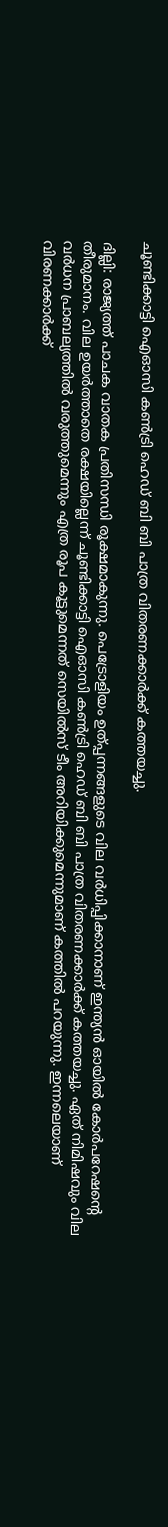ചൂണ്ടിക്കാട്ടി ഐഓസി കൺട്രി ഹെഡ് ബി ബി പാത്ര വിതരണക്കാർക്ക് കത്തയച്ചു.

ദില്ലി: രാജ്യത്ത് പാചക വാതക പ്രതിസന്ധി രൂക്ഷമാകുന്നു. പെട്രോളിയം ഉത്പ്പന്നങ്ങളുടെ വില വർധിപ്പിക്കാനാണ് ഇന്ത്യൻ ഓയിൽ കോർപറേഷന്റെ തീരുമാനം. വില ഉയർത്താതെ രക്ഷയില്ലെന്ന് ചൂണ്ടിക്കാട്ടി ഐഓസി കൺട്രി ഹെഡ് ബി ബി പാത്ര വിതരണക്കാർക്ക് കത്തയച്ചു. ഏത് നിമിഷവും വില വർധന പ്രാബല്യത്തിൽ വരുത്തുമെന്നും എത്ര രൂപ കൂട്ടുമെന്നത് സെയിൽസ് ടീം അറിയിക്കുമെന്നുമാണ് കത്തിൽ പറയുന്നു. ഇന്നലെയാണ് വിരണക്കാർക്ക്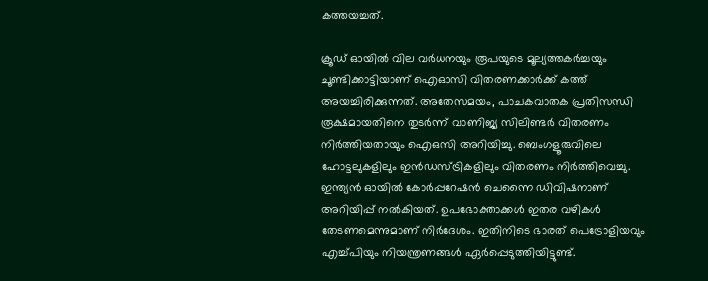കത്തയച്ചത്.

ക്രൂഡ് ഓയിൽ വില വർധനയും രൂപയുടെ മൂല്യത്തകർച്ചയും ചൂണ്ടിക്കാട്ടിയാണ് ഐഓസി വിതരണക്കാർക്ക് കത്ത് അയച്ചിരിക്കുന്നത്. അതേസമയം, പാചകവാതക പ്രതിസന്ധി രൂക്ഷമായതിനെ തുടർന്ന് വാണിജ്യ സിലിണ്ടർ വിതരണം നിർത്തിയതായും ഐഒസി അറിയിച്ചു. ബെംഗളൂരുവിലെ ഹോട്ടലുകളിലും ഇൻഡസ്ട്രികളിലും വിതരണം നിർത്തിവെച്ചു. ഇന്ത്യൻ ഓയിൽ കോർപ്പറേഷൻ ചെന്നൈ ഡിവിഷനാണ് അറിയിപ്പ് നൽകിയത്. ഉപഭോക്താക്കൾ ഇതര വഴികൾ തേടണമെന്നുമാണ് നിർദേശം. ഇതിനിടെ ഭാരത് പെട്രോളിയവും എച്ച്പിയും നിയന്ത്രണങ്ങൾ ഏർപ്പെടുത്തിയിട്ടുണ്ട്.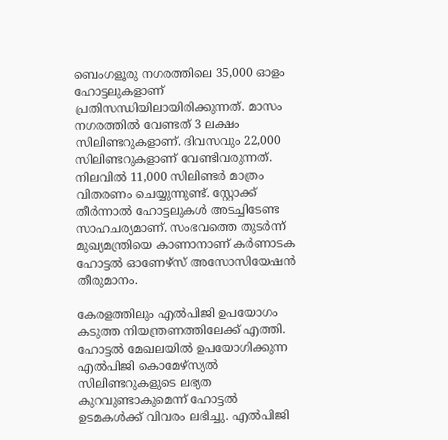ബെംഗളൂരു നഗരത്തിലെ 35,000 ഓളം ഹോട്ടലുകളാണ് പ്രതിസന്ധിയിലായിരിക്കുന്നത്. മാസം നഗരത്തിൽ വേണ്ടത് 3 ലക്ഷം സിലിണ്ടറുകളാണ്. ദിവസവും 22,000 സിലിണ്ടറുകളാണ് വേണ്ടിവരുന്നത്. നിലവിൽ 11,000 സിലിണ്ടർ മാത്രം വിതരണം ചെയ്യുന്നുണ്ട്. സ്റ്റോക്ക് തീർന്നാൽ ഹോട്ടലുകൾ അടച്ചിടേണ്ട സാഹചര്യമാണ്. സംഭവത്തെ തുട‌ർന്ന് മുഖ്യമന്ത്രിയെ കാണാനാണ് കർണാടക ഹോട്ടൽ ഓണേഴ്സ് അസോസിയേഷൻ തീരുമാനം.

കേരളത്തിലും എൽപിജി ഉപയോഗം കടുത്ത നിയന്ത്രണത്തിലേക്ക് എത്തി. ഹോട്ടൽ മേഖലയിൽ ഉപയോഗിക്കുന്ന എൽപിജി കൊമേഴ്സ്യൽ സിലിണ്ടറുകളുടെ ലഭ്യത കുറവുണ്ടാകുമെന്ന് ഹോട്ടൽ ഉടമകൾക്ക് വിവരം ലഭിച്ചു. എൽപിജി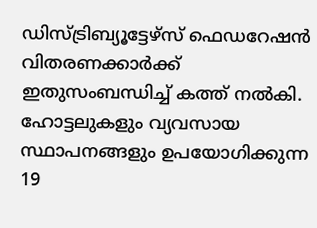ഡിസ്ട്രിബ്യൂട്ടേഴ്സ് ഫെഡറേഷൻ വിതരണക്കാർക്ക് ഇതുസംബന്ധിച്ച് കത്ത് നൽകി. ഹോട്ടലുകളും വ്യവസായ സ്ഥാപനങ്ങളും ഉപയോഗിക്കുന്ന 19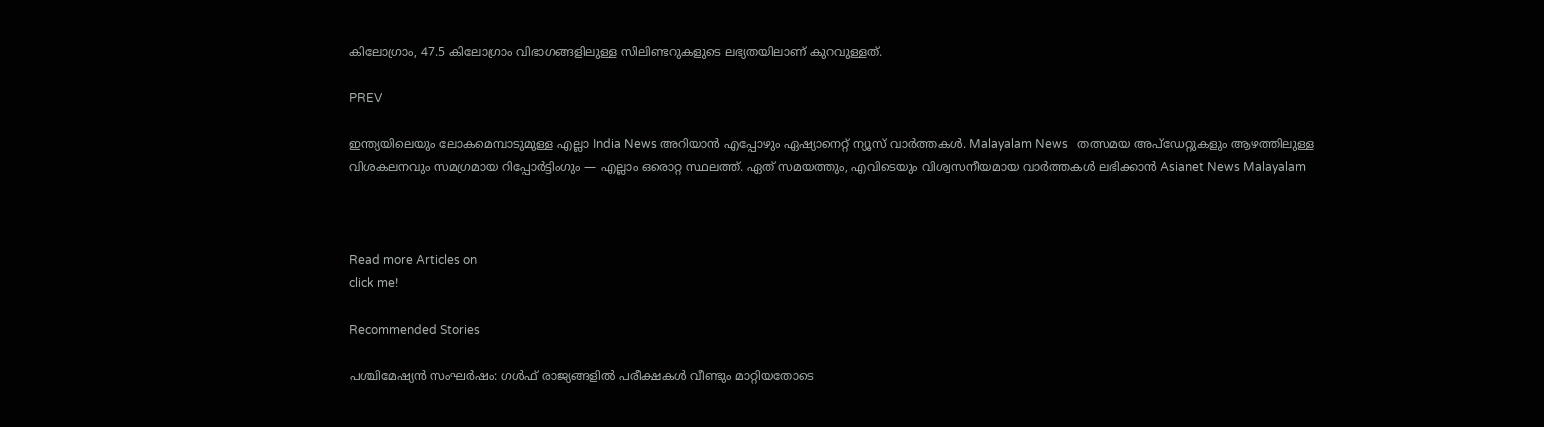കിലോഗ്രാം, 47.5 കിലോഗ്രാം വിഭാഗങ്ങളിലുള്ള സിലിണ്ടറുകളുടെ ലഭ്യതയിലാണ് കുറവുള്ളത്.

PREV

ഇന്ത്യയിലെയും ലോകമെമ്പാടുമുള്ള എല്ലാ India News അറിയാൻ എപ്പോഴും ഏഷ്യാനെറ്റ് ന്യൂസ് വാർത്തകൾ. Malayalam News   തത്സമയ അപ്‌ഡേറ്റുകളും ആഴത്തിലുള്ള വിശകലനവും സമഗ്രമായ റിപ്പോർട്ടിംഗും — എല്ലാം ഒരൊറ്റ സ്ഥലത്ത്. ഏത് സമയത്തും, എവിടെയും വിശ്വസനീയമായ വാർത്തകൾ ലഭിക്കാൻ Asianet News Malayalam



Read more Articles on
click me!

Recommended Stories

പശ്ചിമേഷ്യൻ സംഘർഷം: ഗൾഫ് രാജ്യങ്ങളിൽ പരീക്ഷകൾ വീണ്ടും മാറ്റിയതോടെ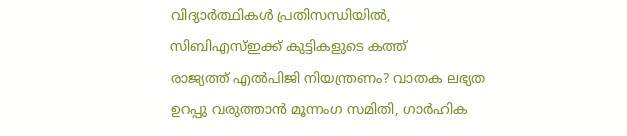വിദ്യാർത്ഥികൾ പ്രതിസന്ധിയിൽ, സിബിഎസ്ഇക്ക് കുട്ടികളുടെ കത്ത്
രാജ്യത്ത് എൽപിജി നിയന്ത്രണം? വാതക ലഭ്യത ഉറപ്പു വരുത്താൻ മൂന്നംഗ സമിതി, ഗാർഹിക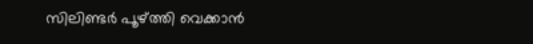സിലിണ്ടർ പൂഴ്ത്തി വെക്കാൻ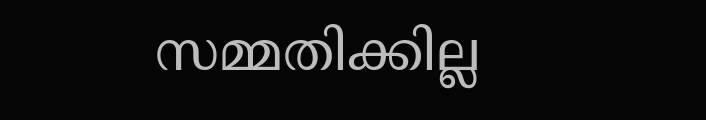സമ്മതിക്കില്ല